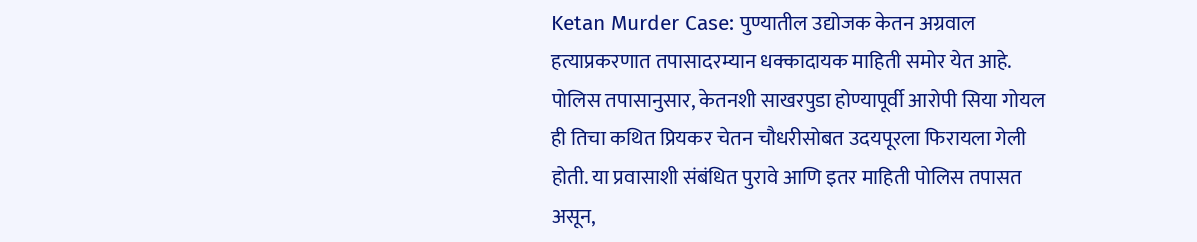Ketan Murder Case: पुण्यातील उद्योजक केतन अग्रवाल हत्याप्रकरणात तपासादरम्यान धक्कादायक माहिती समोर येत आहे. पोलिस तपासानुसार, केतनशी साखरपुडा होण्यापूर्वी आरोपी सिया गोयल ही तिचा कथित प्रियकर चेतन चौधरीसोबत उदयपूरला फिरायला गेली होती. या प्रवासाशी संबंधित पुरावे आणि इतर माहिती पोलिस तपासत असून,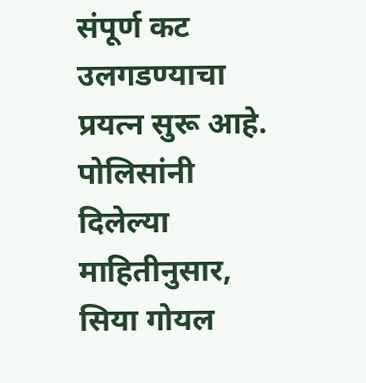संपूर्ण कट उलगडण्याचा प्रयत्न सुरू आहे.
पोलिसांनी दिलेल्या माहितीनुसार, सिया गोयल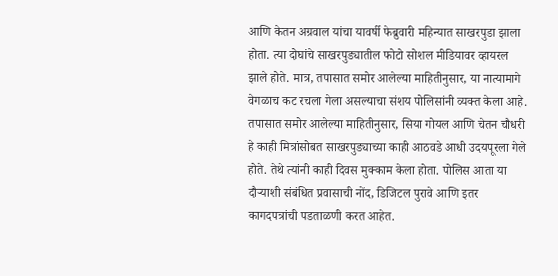आणि केतन अग्रवाल यांचा यावर्षी फेब्रुवारी महिन्यात साखरपुडा झाला होता. त्या दोघांचे साखरपुड्यातील फोटो सोशल मीडियावर व्हायरल झाले होते. मात्र, तपासात समोर आलेल्या माहितीनुसार, या नात्यामागे वेगळाच कट रचला गेला असल्याचा संशय पोलिसांनी व्यक्त केला आहे.
तपासात समोर आलेल्या माहितीनुसार, सिया गोयल आणि चेतन चौधरी हे काही मित्रांसोबत साखरपुड्याच्या काही आठवडे आधी उदयपूरला गेले होते. तेथे त्यांनी काही दिवस मुक्काम केला होता. पोलिस आता या दौऱ्याशी संबंधित प्रवासाची नोंद, डिजिटल पुरावे आणि इतर कागदपत्रांची पडताळणी करत आहेत.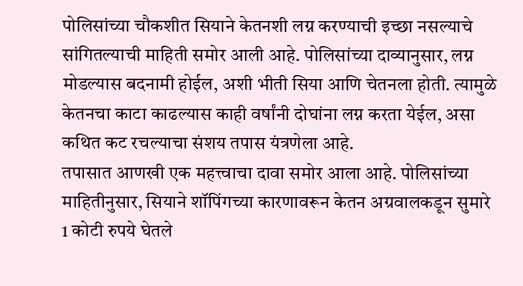पोलिसांच्या चौकशीत सियाने केतनशी लग्न करण्याची इच्छा नसल्याचे सांगितल्याची माहिती समोर आली आहे. पोलिसांच्या दाव्यानुसार, लग्न मोडल्यास बदनामी होईल, अशी भीती सिया आणि चेतनला होती. त्यामुळे केतनचा काटा काढल्यास काही वर्षांनी दोघांना लग्न करता येईल, असा कथित कट रचल्याचा संशय तपास यंत्रणेला आहे.
तपासात आणखी एक महत्त्वाचा दावा समोर आला आहे. पोलिसांच्या माहितीनुसार, सियाने शॉपिंगच्या कारणावरून केतन अग्रवालकडून सुमारे 1 कोटी रुपये घेतले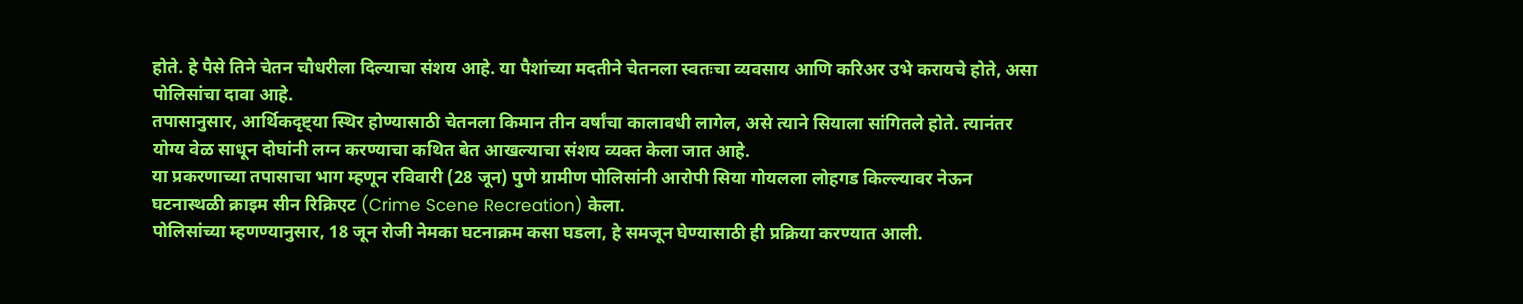होते. हे पैसे तिने चेतन चौधरीला दिल्याचा संशय आहे. या पैशांच्या मदतीने चेतनला स्वतःचा व्यवसाय आणि करिअर उभे करायचे होते, असा पोलिसांचा दावा आहे.
तपासानुसार, आर्थिकदृष्ट्या स्थिर होण्यासाठी चेतनला किमान तीन वर्षांचा कालावधी लागेल, असे त्याने सियाला सांगितले होते. त्यानंतर योग्य वेळ साधून दोघांनी लग्न करण्याचा कथित बेत आखल्याचा संशय व्यक्त केला जात आहे.
या प्रकरणाच्या तपासाचा भाग म्हणून रविवारी (28 जून) पुणे ग्रामीण पोलिसांनी आरोपी सिया गोयलला लोहगड किल्ल्यावर नेऊन घटनास्थळी क्राइम सीन रिक्रिएट (Crime Scene Recreation) केला.
पोलिसांच्या म्हणण्यानुसार, 18 जून रोजी नेमका घटनाक्रम कसा घडला, हे समजून घेण्यासाठी ही प्रक्रिया करण्यात आली.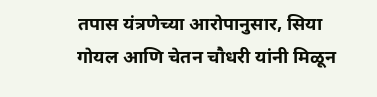तपास यंत्रणेच्या आरोपानुसार, सिया गोयल आणि चेतन चौधरी यांनी मिळून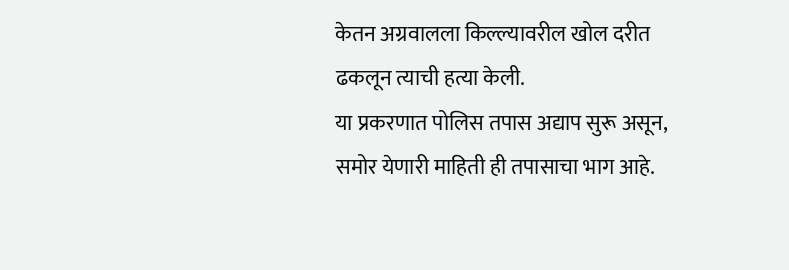केतन अग्रवालला किल्ल्यावरील खोल दरीत ढकलून त्याची हत्या केली.
या प्रकरणात पोलिस तपास अद्याप सुरू असून, समोर येणारी माहिती ही तपासाचा भाग आहे.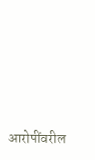आरोपींवरील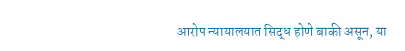आरोप न्यायालयात सिद्ध होणे बाकी असून, या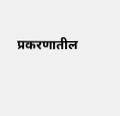प्रकरणातील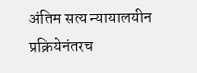अंतिम सत्य न्यायालयीन प्रक्रियेनंतरच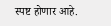स्पष्ट होणार आहे.